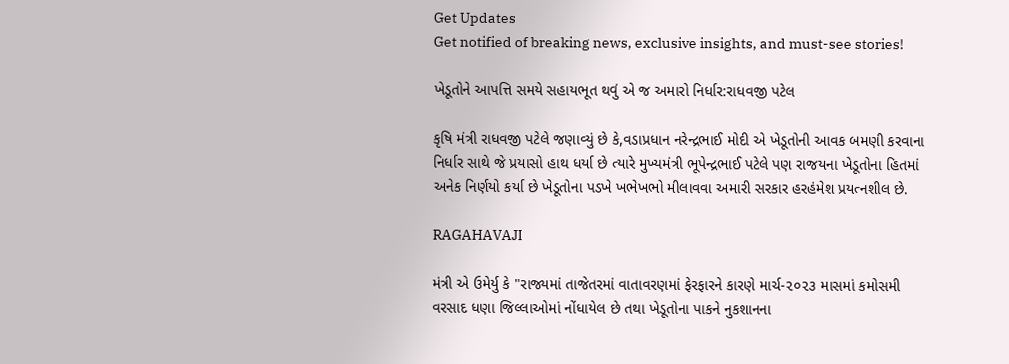Get Updates
Get notified of breaking news, exclusive insights, and must-see stories!

ખેડૂતોને આપત્તિ સમયે સહાયભૂત થવું એ જ અમારો નિર્ધાર:રાધવજી પટેલ

કૃષિ મંત્રી રાધવજી પટેલે જણાવ્યું છે કે,વડાપ્રધાન નરેન્દ્રભાઈ મોદી એ ખેડૂતોની આવક બમણી કરવાના નિર્ધાર સાથે જે પ્રયાસો હાથ ધર્યા છે ત્યારે મુખ્યમંત્રી ભૂપેન્દ્રભાઈ પટેલે પણ રાજયના ખેડૂતોના હિતમાં અનેક નિર્ણયો કર્યા છે ખેડૂતોના પડખે ખભેખભો મીલાવવા અમારી સરકાર હરહંમેશ પ્રયત્નશીલ છે.

RAGAHAVAJI

મંત્રી એ ઉમેર્યુ કે "રાજ્યમાં તાજેતરમાં વાતાવરણમાં ફેરફારને કારણે માર્ચ-૨૦૨૩ માસમાં કમોસમી વરસાદ ધણા જિલ્લાઓમાં નોંધાયેલ છે તથા ખેડૂતોના પાકને નુકશાનના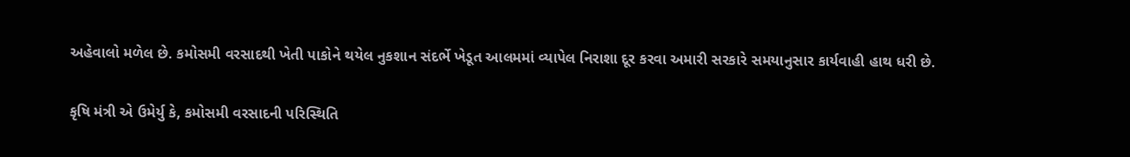અહેવાલો મળેલ છે. કમોસમી વરસાદથી ખેતી પાકોને થયેલ નુકશાન સંદર્ભે ખેડૂત આલમમાં વ્યાપેલ નિરાશા દૂર કરવા અમારી સરકારે સમયાનુસાર કાર્યવાહી હાથ ધરી છે.

કૃષિ મંત્રી એ ઉમેર્યુ કે, કમોસમી વરસાદની પરિસ્થિતિ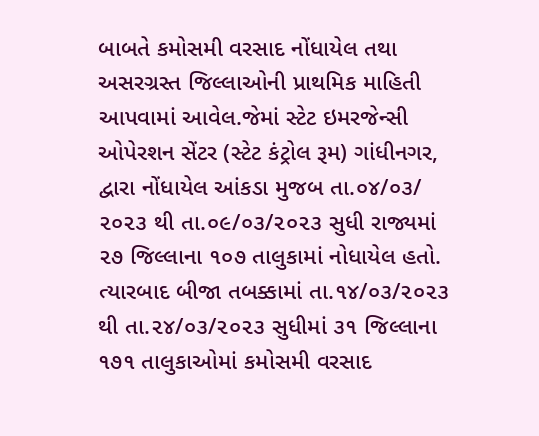બાબતે કમોસમી વરસાદ નોંધાયેલ તથા અસરગ્રસ્ત જિલ્લાઓની પ્રાથમિક માહિતી આપવામાં આવેલ.જેમાં સ્ટેટ ઇમરજેન્સી ઓપેરશન સેંટર (સ્ટેટ કંટ્રોલ રૂમ) ગાંધીનગર, દ્વારા નોંધાયેલ આંકડા મુજબ તા.૦૪/૦૩/ ૨૦૨૩ થી તા.૦૯/૦૩/૨૦૨૩ સુધી રાજ્યમાં ૨૭ જિલ્લાના ૧૦૭ તાલુકામાં નોધાયેલ હતો. ત્યારબાદ બીજા તબક્કામાં તા.૧૪/૦૩/૨૦૨૩ થી તા.૨૪/૦૩/૨૦૨૩ સુધીમાં ૩૧ જિલ્લાના ૧૭૧ તાલુકાઓમાં કમોસમી વરસાદ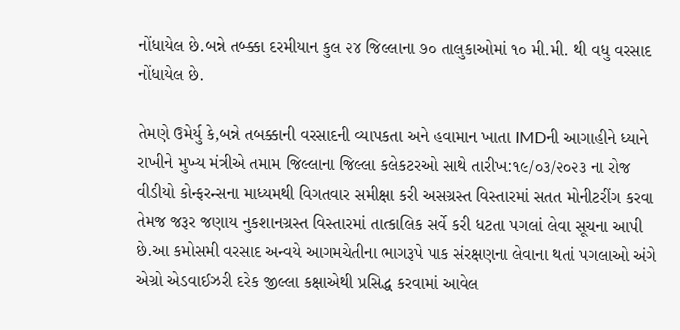નોંધાયેલ છે.બન્ને તબ્ક્કા દરમીયાન કુલ ૨૪ જિલ્લાના ૭૦ તાલુકાઓમાં ૧૦ મી.મી. થી વધુ વરસાદ નોંધાયેલ છે.

તેમણે ઉમેર્યુ કે,બન્ને તબક્કાની વરસાદની વ્યાપકતા અને હવામાન ખાતા IMDની આગાહીને ધ્યાને રાખીને મુખ્ય મંત્રીએ તમામ જિલ્લાના જિલ્લા કલેકટરઓ સાથે તારીખ:૧૯/૦૩/૨૦૨૩ ના રોજ વીડીયો કોન્ફરન્સના માધ્યમથી વિગતવાર સમીક્ષા કરી અસગ્રસ્ત વિસ્તારમાં સતત મોનીટરીંગ કરવા તેમજ જરૂર જણાય નુકશાનગ્રસ્ત વિસ્તારમાં તાત્કાલિક સર્વે કરી ધટતા પગલાં લેવા સૂચના આપી છે.આ કમોસમી વરસાદ અન્વયે આગમચેતીના ભાગરૂપે પાક સંરક્ષણના લેવાના થતાં પગલાઓ અંગે એગ્રો એડવાઈઝરી દરેક જીલ્લા કક્ષાએથી પ્રસિદ્ધ કરવામાં આવેલ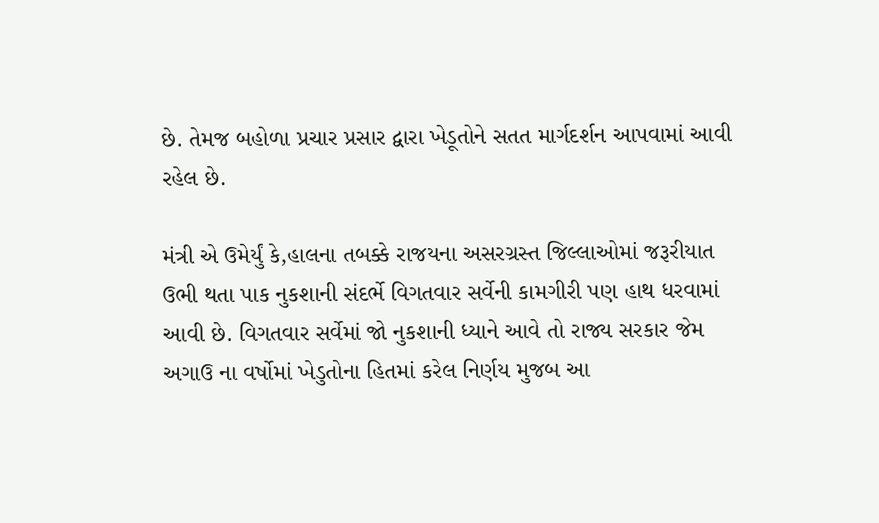છે. તેમજ બહોળા પ્રચાર પ્રસાર દ્વારા ખેડૂતોને સતત માર્ગદર્શન આપવામાં આવી રહેલ છે.

મંત્રી એ ઉમેર્યું કે,હાલના તબક્કે રાજયના અસરગ્રસ્ત જિલ્લાઓમાં જરૂરીયાત ઉભી થતા પાક નુકશાની સંદર્ભે વિગતવાર સર્વેની કામગીરી પણ હાથ ધરવામાં આવી છે. વિગતવાર સર્વેમાં જો નુકશાની ધ્યાને આવે તો રાજ્ય સરકાર જેમ અગાઉ ના વર્ષોમાં ખેડુતોના હિતમાં કરેલ નિર્ણય મુજબ આ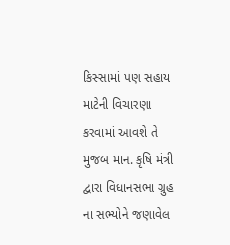કિસ્સામાં પણ સહાય માટેની વિચારણા કરવામાં આવશે તે મુજબ માન. કૃષિ મંત્રી દ્વારા વિધાનસભા ગ્રુહ ના સભ્યોને જણાવેલ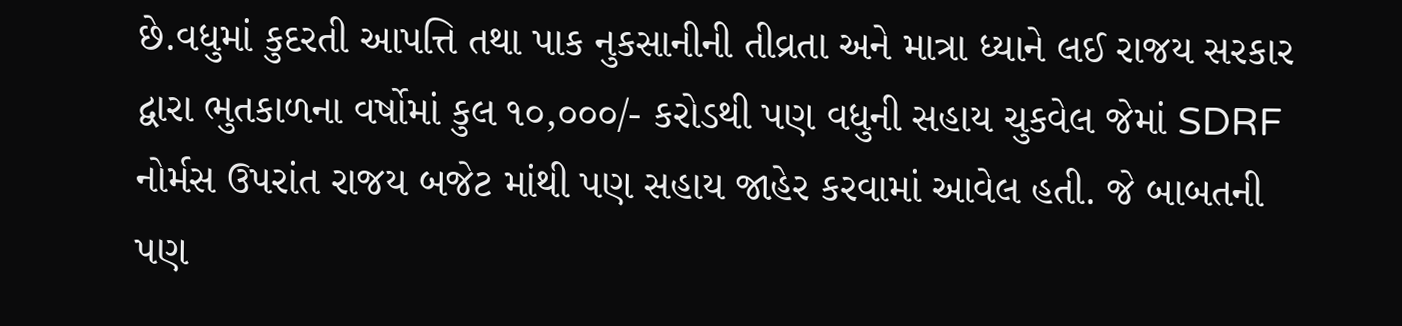છે.વધુમાં કુદરતી આપત્તિ તથા પાક નુકસાનીની તીવ્રતા અને માત્રા ધ્યાને લઈ રાજય સરકાર દ્વારા ભુતકાળના વર્ષોમાં કુલ ૧૦,૦૦૦/- કરોડથી પણ વધુની સહાય ચુકવેલ જેમાં SDRF નોર્મસ ઉપરાંત રાજય બજેટ માંથી પણ સહાય જાહેર કરવામાં આવેલ હતી. જે બાબતની પણ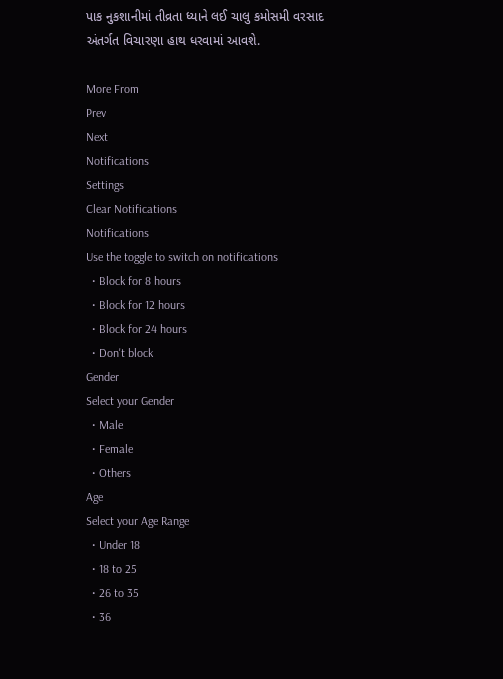પાક નુકશાનીમાં તીવ્રતા ધ્યાને લઈ ચાલુ કમોસમી વરસાદ અંતર્ગત વિચારણા હાથ ધરવામાં આવશે.

More From
Prev
Next
Notifications
Settings
Clear Notifications
Notifications
Use the toggle to switch on notifications
  • Block for 8 hours
  • Block for 12 hours
  • Block for 24 hours
  • Don't block
Gender
Select your Gender
  • Male
  • Female
  • Others
Age
Select your Age Range
  • Under 18
  • 18 to 25
  • 26 to 35
  • 36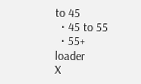to 45
  • 45 to 55
  • 55+
loader
X